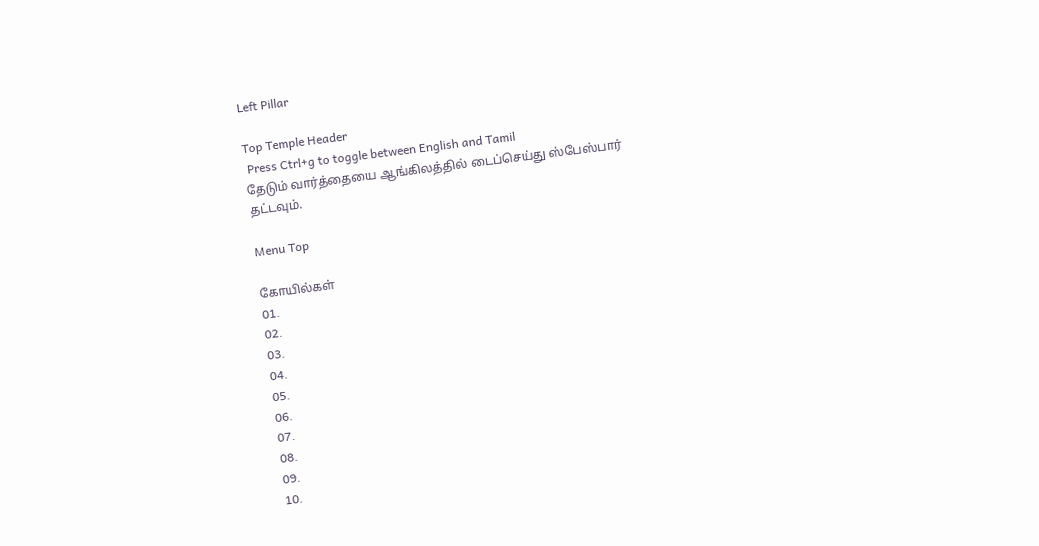Left Pillar

Top Temple Header
 Press Ctrl+g to toggle between English and Tamil
தேடும் வார்த்தையை ஆங்கிலத்தில் டைப்செய்து ஸ்பேஸ்பார் தட்டவும்.

Menu Top

கோயில்கள்
01.
02.
03.
04.
05.
06.
07.
08.
09.
10.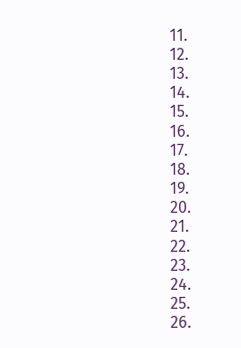11.
12.
13.
14.
15.
16.
17.
18.
19.
20.
21.
22.
23.
24.
25.
26.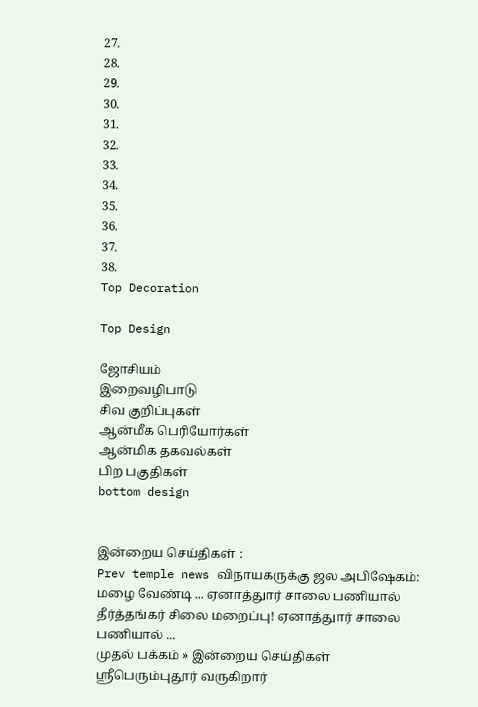27.
28.
29.
30.
31.
32.
33.
34.
35.
36.
37.
38.
Top Decoration

Top Design

ஜோசியம்
இறைவழிபாடு
சிவ குறிப்புகள்
ஆன்மீக பெரியோர்கள்
ஆன்மிக தகவல்கள்
பிற பகுதிகள்
bottom design


இன்றைய செய்திகள் :
Prev temple news விநாயகருக்கு ஜல அபிஷேகம்: மழை வேண்டி ... ஏனாத்துார் சாலை பணியால் தீர்த்தங்கர் சிலை மறைப்பு! ஏனாத்துார் சாலை பணியால் ...
முதல் பக்கம் » இன்றைய செய்திகள்
ஸ்ரீபெரும்புதூர் வருகிறார்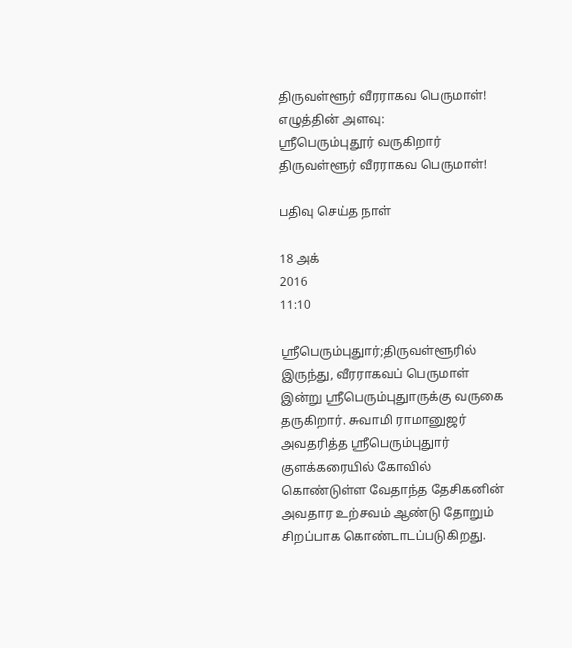திருவள்ளூர் வீரராகவ பெருமாள்!
எழுத்தின் அளவு:
ஸ்ரீபெரும்புதூர் வருகிறார் திருவள்ளூர் வீரராகவ பெருமாள்!

பதிவு செய்த நாள்

18 அக்
2016
11:10

ஸ்ரீபெரும்புதுார்;திருவள்ளூரில் இருந்து, வீரராகவப் பெருமாள் இன்று ஸ்ரீபெரும்புதுாருக்கு வருகை தருகிறார். சுவாமி ராமானுஜர் அவதரித்த ஸ்ரீபெரும்புதுார் குளக்கரையில் கோவில் கொண்டுள்ள வேதாந்த தேசிகனின் அவதார உற்சவம் ஆண்டு தோறும் சிறப்பாக கொண்டாடப்படுகிறது.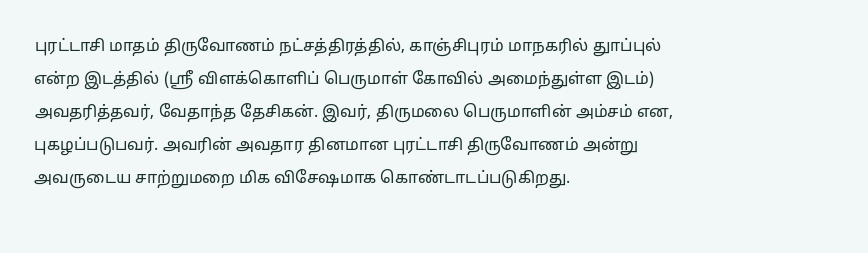புரட்டாசி மாதம் திருவோணம் நட்சத்திரத்தில், காஞ்சிபுரம் மாநகரில் துாப்புல் என்ற இடத்தில் (ஸ்ரீ விளக்கொளிப் பெருமாள் கோவில் அமைந்துள்ள இடம்) அவதரித்தவர், வேதாந்த தேசிகன். இவர், திருமலை பெருமாளின் அம்சம் என, புகழப்படுபவர். அவரின் அவதார தினமான புரட்டாசி திருவோணம் அன்று அவருடைய சாற்றுமறை மிக விசேஷமாக கொண்டாடப்படுகிறது.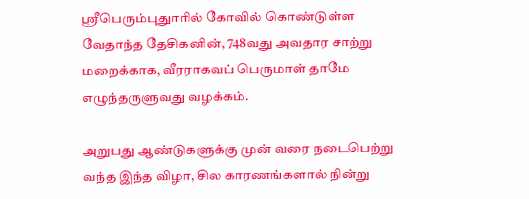ஸ்ரீபெரும்புதுாரில் கோவில் கொண்டுள்ள வேதாந்த தேசிகனின், 748வது அவதார சாற்று மறைக்காக, வீரராகவப் பெருமாள் தாமே எழுந்தருளுவது வழக்கம்.

அறுபது ஆண்டுகளுக்கு முன் வரை நடைபெற்று வந்த இந்த விழா, சில காரணங்களால் நின்று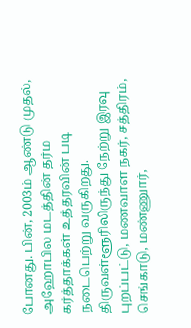போனது. பின், 2003ம் ஆண்டு முதல், அஹோபில மடத்தின் தர்ம கர்த்தாக்கள் உத்தரவின் படி நடைபெற்று வருகிறது. திருவள்ளூரிலிருந்து நேற்று இரவு புறப்பட்டு, மணவாள நகர், சத்திரம், செங்காடு, மண்ணுார்,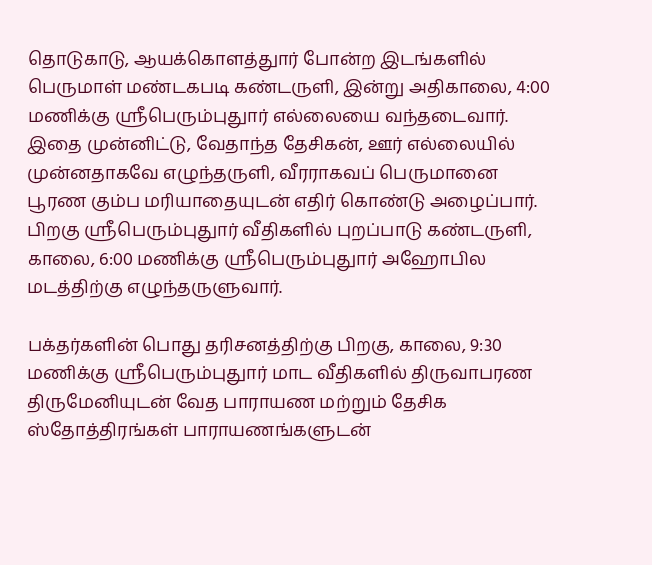தொடுகாடு, ஆயக்கொளத்துார் போன்ற இடங்களில் பெருமாள் மண்டகபடி கண்டருளி, இன்று அதிகாலை, 4:00 மணிக்கு ஸ்ரீபெரும்புதுார் எல்லையை வந்தடைவார். இதை முன்னிட்டு, வேதாந்த தேசிகன், ஊர் எல்லையில் முன்னதாகவே எழுந்தருளி, வீரராகவப் பெருமானை பூரண கும்ப மரியாதையுடன் எதிர் கொண்டு அழைப்பார். பிறகு ஸ்ரீபெரும்புதுார் வீதிகளில் புறப்பாடு கண்டருளி, காலை, 6:00 மணிக்கு ஸ்ரீபெரும்புதுார் அஹோபில மடத்திற்கு எழுந்தருளுவார்.

பக்தர்களின் பொது தரிசனத்திற்கு பிறகு, காலை, 9:30 மணிக்கு ஸ்ரீபெரும்புதுார் மாட வீதிகளில் திருவாபரண திருமேனியுடன் வேத பாராயண மற்றும் தேசிக ஸ்தோத்திரங்கள் பாராயணங்களுடன்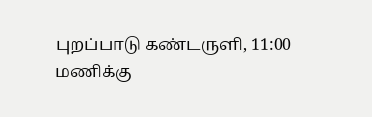புறப்பாடு கண்டருளி, 11:00 மணிக்கு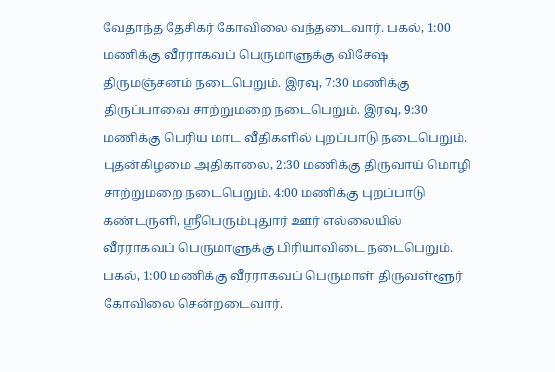வேதாந்த தேசிகர் கோவிலை வந்தடைவார். பகல், 1:00 மணிக்கு வீரராகவப் பெருமாளுக்கு விசேஷ திருமஞ்சனம் நடைபெறும். இரவு, 7:30 மணிக்கு திருப்பாவை சாற்றுமறை நடைபெறும். இரவு, 9:30 மணிக்கு பெரிய மாட வீதிகளில் புறப்பாடு நடைபெறும். புதன்கிழமை அதிகாலை, 2:30 மணிக்கு திருவாய் மொழி சாற்றுமறை நடைபெறும். 4:00 மணிக்கு புறப்பாடு கண்டருளி, ஸ்ரீபெரும்புதுார் ஊர் எல்லையில் வீரராகவப் பெருமாளுக்கு பிரியாவிடை நடைபெறும். பகல், 1:00 மணிக்கு வீரராகவப் பெருமாள் திருவள்ளூர் கோவிலை சென்றடைவார்.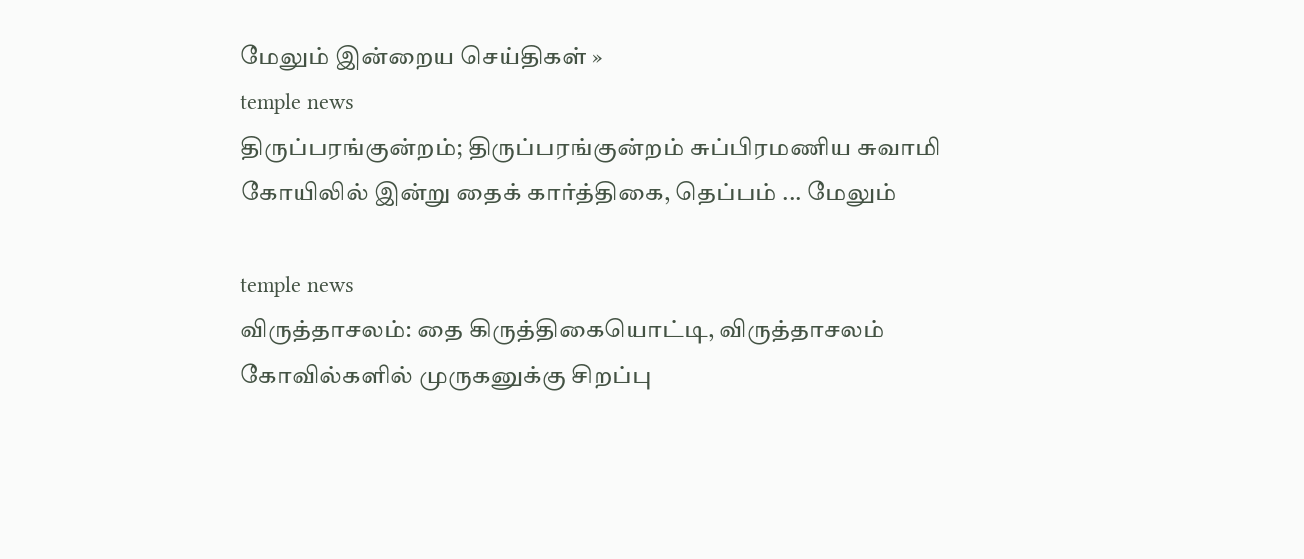மேலும் இன்றைய செய்திகள் »
temple news
திருப்பரங்குன்றம்; திருப்பரங்குன்றம் சுப்பிரமணிய சுவாமி கோயிலில் இன்று தைக் கார்த்திகை, தெப்பம் ... மேலும்

temple news
விருத்தாசலம்: தை கிருத்திகையொட்டி, விருத்தாசலம் கோவில்களில் முருகனுக்கு சிறப்பு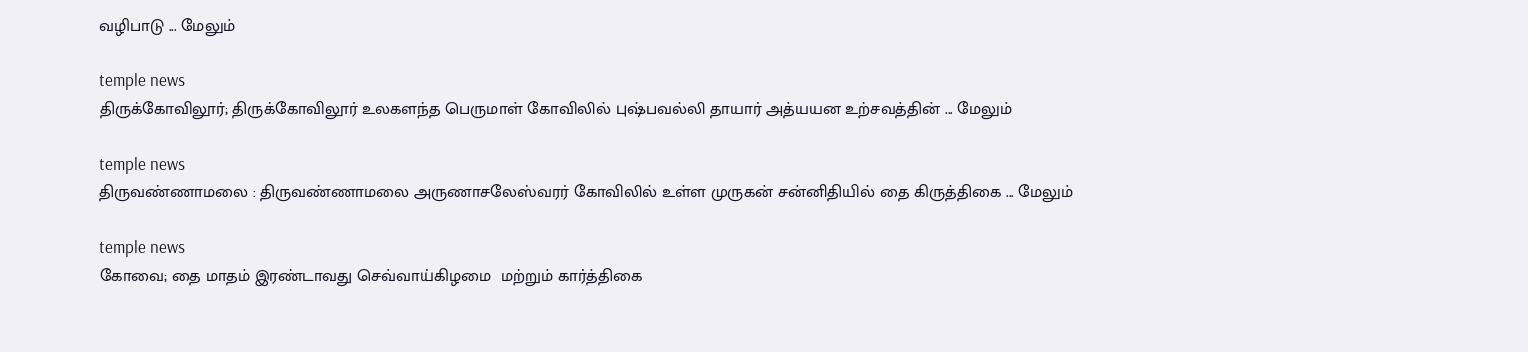வழிபாடு ... மேலும்

temple news
திருக்கோவிலூர்; திருக்கோவிலூர் உலகளந்த பெருமாள் கோவிலில் புஷ்பவல்லி தாயார் அத்யயன உற்சவத்தின் ... மேலும்

temple news
திருவண்ணாமலை : திருவண்ணாமலை அருணாசலேஸ்வரர் கோவிலில் உள்ள முருகன் சன்னிதியில் தை கிருத்திகை ... மேலும்

temple news
கோவை; தை மாதம் இரண்டாவது செவ்வாய்கிழமை  மற்றும் கார்த்திகை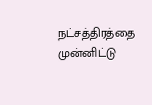நட்சத்திரத்தை முன்னிட்டு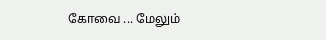கோவை ... மேலும்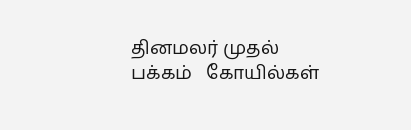தினமலர் முதல் பக்கம்   கோயில்கள்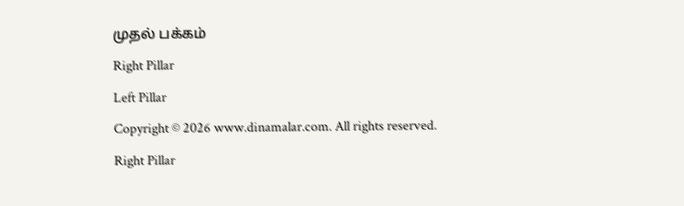முதல் பக்கம்
Right Pillar
Left Pillar
Copyright © 2026 www.dinamalar.com. All rights reserved.
Right Pillar